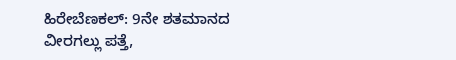ಹಿರೇಬೆಣಕಲ್: 9ನೇ ಶತಮಾನದ ವೀರಗಲ್ಲು ಪತ್ತೆ,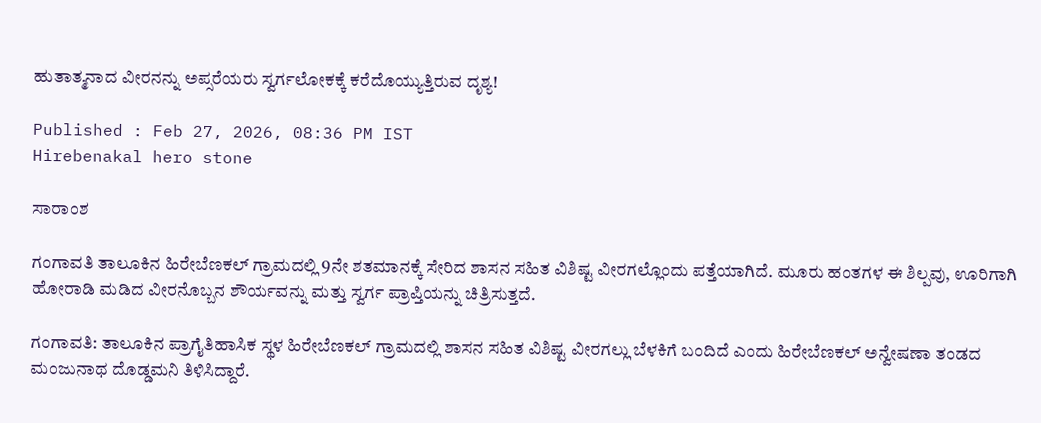ಹುತಾತ್ಮನಾದ ವೀರನನ್ನು ಅಪ್ಸರೆಯರು ಸ್ವರ್ಗಲೋಕಕ್ಕೆ ಕರೆದೊಯ್ಯುತ್ತಿರುವ ದೃಶ್ಯ!

Published : Feb 27, 2026, 08:36 PM IST
Hirebenakal hero stone

ಸಾರಾಂಶ

ಗಂಗಾವತಿ ತಾಲೂಕಿನ ಹಿರೇಬೆಣಕಲ್ ಗ್ರಾಮದಲ್ಲಿ 9ನೇ ಶತಮಾನಕ್ಕೆ ಸೇರಿದ ಶಾಸನ ಸಹಿತ ವಿಶಿಷ್ಟ ವೀರಗಲ್ಲೊಂದು ಪತ್ತೆಯಾಗಿದೆ. ಮೂರು ಹಂತಗಳ ಈ ಶಿಲ್ಪವು, ಊರಿಗಾಗಿ ಹೋರಾಡಿ ಮಡಿದ ವೀರನೊಬ್ಬನ ಶೌರ್ಯವನ್ನು ಮತ್ತು ಸ್ವರ್ಗ ಪ್ರಾಪ್ತಿಯನ್ನು ಚಿತ್ರಿಸುತ್ತದೆ.

ಗಂಗಾವತಿ: ತಾಲೂಕಿನ ಪ್ರಾಗೈತಿಹಾಸಿಕ ಸ್ಥಳ ಹಿರೇಬೆಣಕಲ್ ಗ್ರಾಮದಲ್ಲಿ ಶಾಸನ ಸಹಿತ ವಿಶಿಷ್ಟ ವೀರಗಲ್ಲು ಬೆಳಕಿಗೆ ಬಂದಿದೆ ಎಂದು ಹಿರೇಬೆಣಕಲ್ ಅನ್ವೇಷಣಾ ತಂಡದ ಮಂಜುನಾಥ ದೊಡ್ಡಮನಿ ತಿಳಿಸಿದ್ದಾರೆ.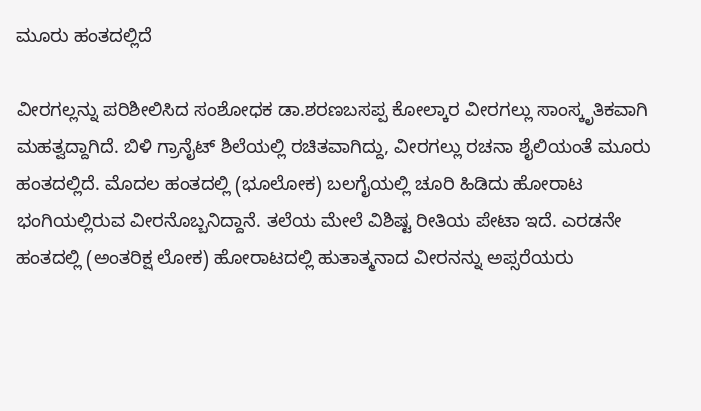ಮೂರು ಹಂತದಲ್ಲಿದೆ

ವೀರಗಲ್ಲನ್ನು ಪರಿಶೀಲಿಸಿದ ಸಂಶೋಧಕ ಡಾ.ಶರಣಬಸಪ್ಪ ಕೋಲ್ಕಾರ ವೀರಗಲ್ಲು ಸಾಂಸ್ಕೃತಿಕವಾಗಿ ಮಹತ್ವದ್ದಾಗಿದೆ. ಬಿಳಿ ಗ್ರಾನೈಟ್ ಶಿಲೆಯಲ್ಲಿ ರಚಿತವಾಗಿದ್ದು, ವೀರಗಲ್ಲು ರಚನಾ ಶೈಲಿಯಂತೆ ಮೂರು ಹಂತದಲ್ಲಿದೆ. ಮೊದಲ ಹಂತದಲ್ಲಿ (ಭೂಲೋಕ) ಬಲಗೈಯಲ್ಲಿ ಚೂರಿ ಹಿಡಿದು ಹೋರಾಟ ಭಂಗಿಯಲ್ಲಿರುವ ವೀರನೊಬ್ಬನಿದ್ದಾನೆ. ತಲೆಯ ಮೇಲೆ ವಿಶಿಷ್ಟ ರೀತಿಯ ಪೇಟಾ ಇದೆ. ಎರಡನೇ ಹಂತದಲ್ಲಿ (ಅಂತರಿಕ್ಷ ಲೋಕ) ಹೋರಾಟದಲ್ಲಿ ಹುತಾತ್ಮನಾದ ವೀರನನ್ನು ಅಪ್ಸರೆಯರು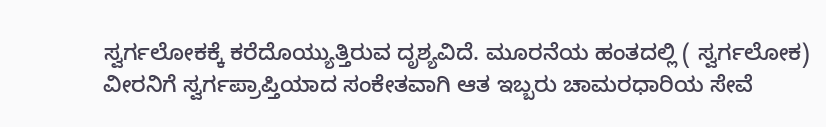ಸ್ವರ್ಗಲೋಕಕ್ಕೆ ಕರೆದೊಯ್ಯುತ್ತಿರುವ ದೃಶ್ಯವಿದೆ. ಮೂರನೆಯ ಹಂತದಲ್ಲಿ ( ಸ್ವರ್ಗಲೋಕ) ವೀರನಿಗೆ ಸ್ವರ್ಗಪ್ರಾಪ್ತಿಯಾದ ಸಂಕೇತವಾಗಿ ಆತ ಇಬ್ಬರು ಚಾಮರಧಾರಿಯ ಸೇವೆ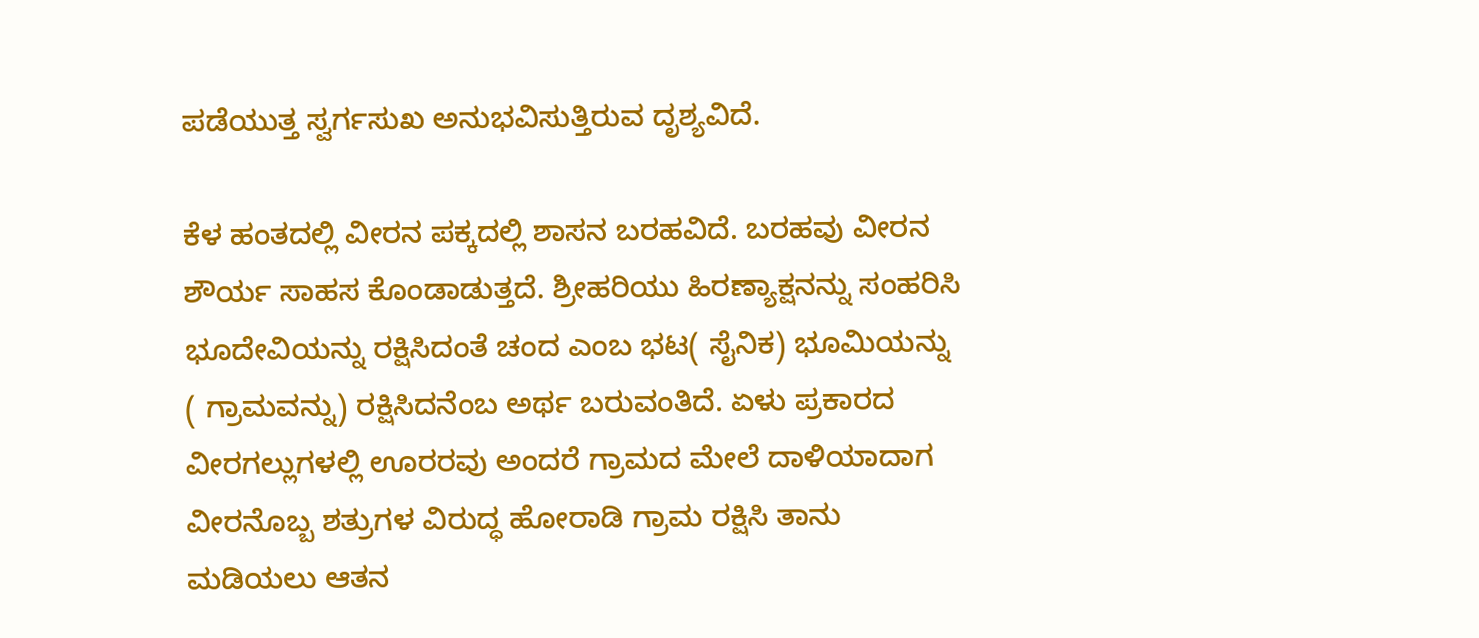ಪಡೆಯುತ್ತ ಸ್ವರ್ಗಸುಖ ಅನುಭವಿಸುತ್ತಿರುವ ದೃಶ್ಯವಿದೆ.

ಕೆಳ ಹಂತದಲ್ಲಿ ವೀರನ ಪಕ್ಕದಲ್ಲಿ ಶಾಸನ ಬರಹವಿದೆ. ಬರಹವು ವೀರನ ಶೌರ್ಯ ಸಾಹಸ ಕೊಂಡಾಡುತ್ತದೆ. ಶ್ರೀಹರಿಯು ಹಿರಣ್ಯಾಕ್ಷನನ್ನು ಸಂಹರಿಸಿ ಭೂದೇವಿಯನ್ನು ರಕ್ಷಿಸಿದಂತೆ ಚಂದ ಎಂಬ ಭಟ( ಸೈನಿಕ) ಭೂಮಿಯನ್ನು ( ಗ್ರಾಮವನ್ನು) ರಕ್ಷಿಸಿದನೆಂಬ ಅರ್ಥ ಬರುವಂತಿದೆ. ಏಳು ಪ್ರಕಾರದ ವೀರಗಲ್ಲುಗಳಲ್ಲಿ ಊರರವು ಅಂದರೆ ಗ್ರಾಮದ ಮೇಲೆ ದಾಳಿಯಾದಾಗ ವೀರನೊಬ್ಬ ಶತ್ರುಗಳ ವಿರುದ್ಧ ಹೋರಾಡಿ ಗ್ರಾಮ ರಕ್ಷಿಸಿ ತಾನು ಮಡಿಯಲು ಆತನ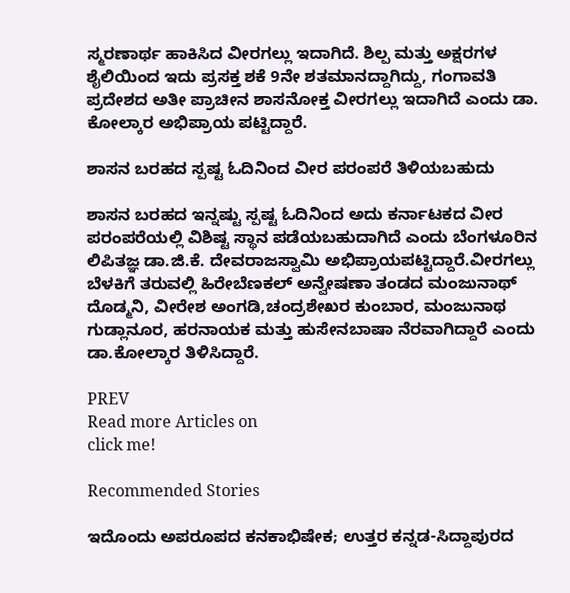ಸ್ಮರಣಾರ್ಥ ಹಾಕಿಸಿದ ವೀರಗಲ್ಲು ಇದಾಗಿದೆ. ಶಿಲ್ಪ ಮತ್ತು ಅಕ್ಷರಗಳ ಶೈಲಿಯಿಂದ ಇದು ಪ್ರಸಕ್ತ ಶಕೆ 9ನೇ ಶತಮಾನದ್ದಾಗಿದ್ದು, ಗಂಗಾವತಿ ಪ್ರದೇಶದ ಅತೀ ಪ್ರಾಚೀನ ಶಾಸನೋಕ್ತ ವೀರಗಲ್ಲು ಇದಾಗಿದೆ ಎಂದು ಡಾ. ಕೋಲ್ಕಾರ ಅಭಿಪ್ರಾಯ ಪಟ್ಟಿದ್ದಾರೆ.

ಶಾಸನ ಬರಹದ ಸ್ಪಷ್ಟ ಓದಿನಿಂದ ವೀರ ಪರಂಪರೆ ತಿಳಿಯಬಹುದು

ಶಾಸನ ಬರಹದ ಇನ್ನಷ್ಟು ಸ್ಪಷ್ಟ ಓದಿನಿಂದ ಅದು ಕರ್ನಾಟಕದ ವೀರ ಪರಂಪರೆಯಲ್ಲಿ ವಿಶಿಷ್ಟ ಸ್ಥಾನ ಪಡೆಯಬಹುದಾಗಿದೆ ಎಂದು ಬೆಂಗಳೂರಿನ ಲಿಪಿತಜ್ಞ ಡಾ.ಜಿ.ಕೆ. ದೇವರಾಜಸ್ವಾಮಿ ಅಭಿಪ್ರಾಯಪಟ್ಟಿದ್ದಾರೆ.ವೀರಗಲ್ಲು ಬೆಳಕಿಗೆ ತರುವಲ್ಲಿ ಹಿರೇಬೆಣಕಲ್ ಅನ್ವೇಷಣಾ ತಂಡದ ಮಂಜುನಾಥ್ ದೊಡ್ಮನಿ, ವೀರೇಶ ಅಂಗಡಿ,ಚಂದ್ರಶೇಖರ ಕುಂಬಾರ, ಮಂಜುನಾಥ ಗುಡ್ಲಾನೂರ, ಹರನಾಯಕ ಮತ್ತು ಹುಸೇನಬಾಷಾ ನೆರವಾಗಿದ್ದಾರೆ ಎಂದು ಡಾ.ಕೋಲ್ಕಾರ ತಿಳಿಸಿದ್ದಾರೆ.

PREV
Read more Articles on
click me!

Recommended Stories

ಇದೊಂದು ಅಪರೂಪದ ಕನಕಾಭಿಷೇಕ; ಉತ್ತರ ಕನ್ನಡ-ಸಿದ್ದಾಪುರದ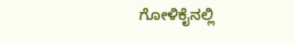ಗೋಳಿಕೈನಲ್ಲಿ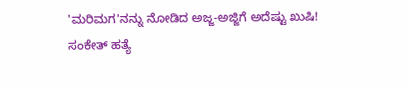'ಮರಿಮಗ'ನನ್ನು ನೋಡಿದ ಅಜ್ಜ-ಅಜ್ಜಿಗೆ ಅದೆಷ್ಟು ಖುಷಿ!
ಸಂಕೇತ್ ಹತ್ಯೆ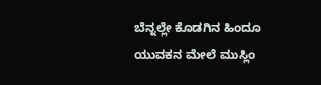ಬೆನ್ನಲ್ಲೇ ಕೊಡಗಿನ ಹಿಂದೂ ಯುವಕನ ಮೇಲೆ ಮುಸ್ಲಿಂ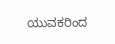ಯುವಕರಿಂದ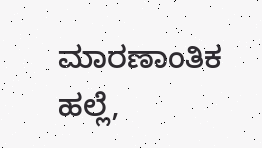ಮಾರಣಾಂತಿಕ ಹಲ್ಲೆ,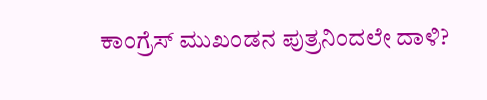ಕಾಂಗ್ರೆಸ್ ಮುಖಂಡನ ಪುತ್ರನಿಂದಲೇ ದಾಳಿ?